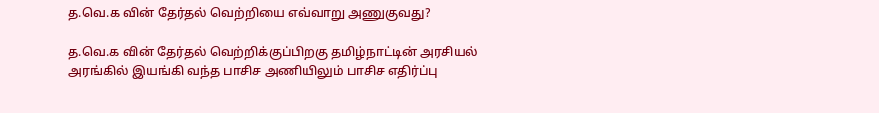த.வெ.க வின் தேர்தல் வெற்றியை எவ்வாறு அணுகுவது?

த.வெ.க வின் தேர்தல் வெற்றிக்குப்பிறகு தமிழ்நாட்டின் அரசியல் அரங்கில் இயங்கி வந்த பாசிச அணியிலும் பாசிச எதிர்ப்பு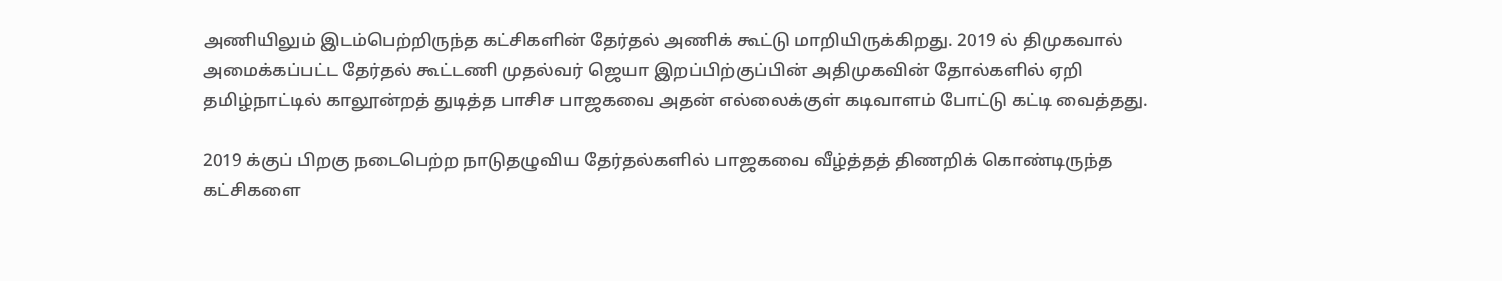அணியிலும் இடம்பெற்றிருந்த கட்சிகளின் தேர்தல் அணிக் கூட்டு மாறியிருக்கிறது. 2019 ல் திமுகவால் அமைக்கப்பட்ட தேர்தல் கூட்டணி முதல்வர் ஜெயா இறப்பிற்குப்பின் அதிமுகவின் தோல்களில் ஏறி தமிழ்நாட்டில் காலூன்றத் துடித்த பாசிச பாஜகவை அதன் எல்லைக்குள் கடிவாளம் போட்டு கட்டி வைத்தது.

2019 க்குப் பிறகு நடைபெற்ற நாடுதழுவிய தேர்தல்களில் பாஜகவை வீழ்த்தத் திணறிக் கொண்டிருந்த கட்சிகளை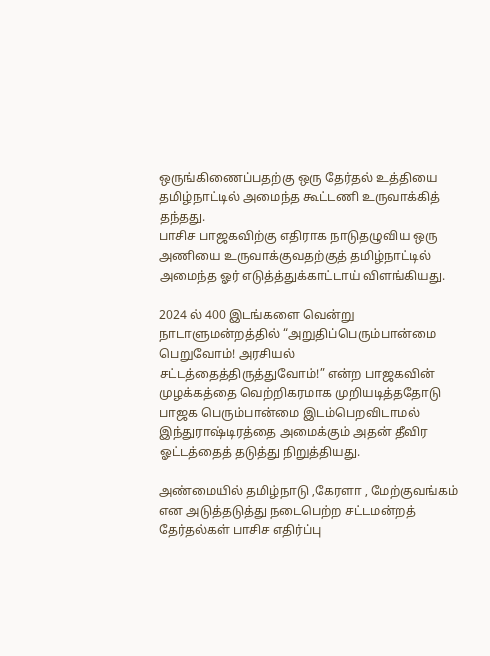ஒருங்கிணைப்பதற்கு ஒரு தேர்தல் உத்தியை தமிழ்நாட்டில் அமைந்த கூட்டணி உருவாக்கித் தந்தது.
பாசிச பாஜகவிற்கு எதிராக நாடுதழுவிய ஒரு அணியை உருவாக்குவதற்குத் தமிழ்நாட்டில் அமைந்த ஓர் எடுத்த்துக்காட்டாய் விளங்கியது.

2024 ல் 400 இடங்களை வென்று நாடாளுமன்றத்தில் “அறுதிப்பெரும்பான்மை பெறுவோம்! அரசியல் சட்டத்தைத்திருத்துவோம்!” என்ற பாஜகவின் முழக்கத்தை வெற்றிகரமாக முறியடித்ததோடு பாஜக பெரும்பான்மை இடம்பெறவிடாமல் இந்துராஷ்டிரத்தை அமைக்கும் அதன் தீவிர ஓட்டத்தைத் தடுத்து நிறுத்தியது.

அண்மையில் தமிழ்நாடு ,கேரளா , மேற்குவங்கம் என அடுத்தடுத்து நடைபெற்ற சட்டமன்றத் தேர்தல்கள் பாசிச எதிர்ப்பு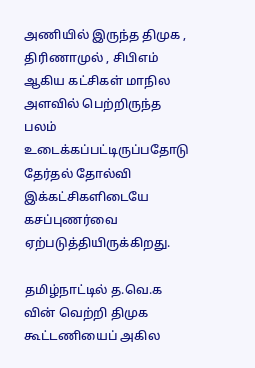அணியில் இருந்த திமுக , திரிணாமுல் , சிபிஎம் ஆகிய கட்சிகள் மாநில அளவில் பெற்றிருந்த பலம் உடைக்கப்பட்டிருப்பதோடு தேர்தல் தோல்வி இக்கட்சிகளிடையே கசப்புணர்வை ஏற்படுத்தியிருக்கிறது.

தமிழ்நாட்டில் த.வெ.க வின் வெற்றி திமுக கூட்டணியைப் அகில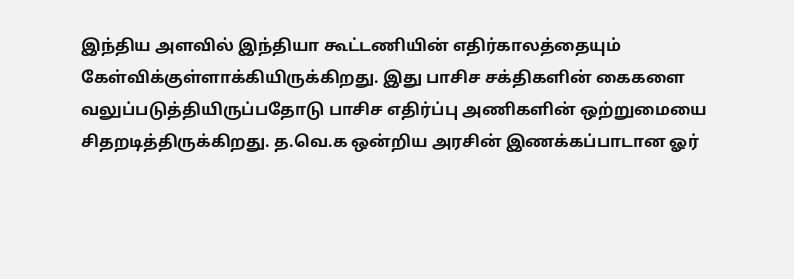இந்திய அளவில் இந்தியா கூட்டணியின் எதிர்காலத்தையும் கேள்விக்குள்ளாக்கியிருக்கிறது. இது பாசிச சக்திகளின் கைகளை வலுப்படுத்தியிருப்பதோடு பாசிச எதிர்ப்பு அணிகளின் ஒற்றுமையை சிதறடித்திருக்கிறது. த.வெ.க ஒன்றிய அரசின் இணக்கப்பாடான ஓர்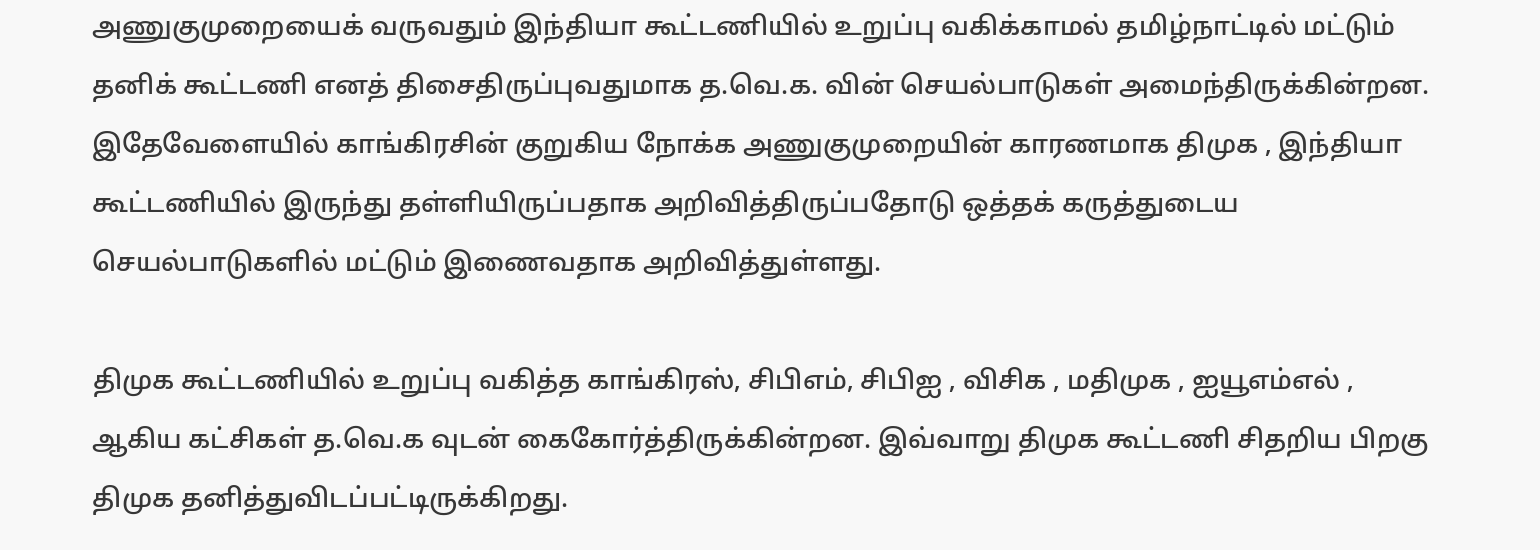அணுகுமுறையைக் வருவதும் இந்தியா கூட்டணியில் உறுப்பு வகிக்காமல் தமிழ்நாட்டில் மட்டும் தனிக் கூட்டணி எனத் திசைதிருப்புவதுமாக த.வெ.க. வின் செயல்பாடுகள் அமைந்திருக்கின்றன. இதேவேளையில் காங்கிரசின் குறுகிய நோக்க அணுகுமுறையின் காரணமாக திமுக , இந்தியா கூட்டணியில் இருந்து தள்ளியிருப்பதாக அறிவித்திருப்பதோடு ஒத்தக் கருத்துடைய செயல்பாடுகளில் மட்டும் இணைவதாக அறிவித்துள்ளது.

திமுக கூட்டணியில் உறுப்பு வகித்த காங்கிரஸ், சிபிஎம், சிபிஐ , விசிக , மதிமுக , ஐயூஎம்எல் , ஆகிய கட்சிகள் த.வெ.க வுடன் கைகோர்த்திருக்கின்றன. இவ்வாறு திமுக கூட்டணி சிதறிய பிறகு திமுக தனித்துவிடப்பட்டிருக்கிறது.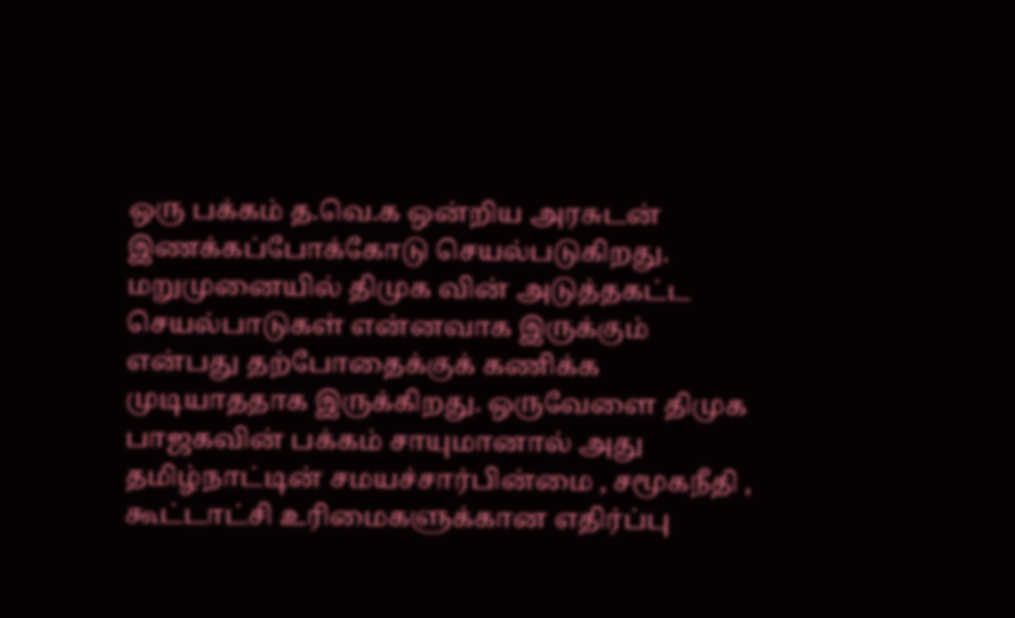ஒரு பக்கம் த.வெ.க ஒன்றிய அரசுடன் இணக்கப்போக்கோடு செயல்படுகிறது. மறுமுனையில் திமுக வின் அடுத்தகட்ட செயல்பாடுகள் என்னவாக இருக்கும் என்பது தற்போதைக்குக் கணிக்க முடியாததாக இருக்கிறது. ஒருவேளை திமுக பாஜகவின் பக்கம் சாயுமானால் அது தமிழ்நாட்டின் சமயச்சார்பின்மை , சமூகநீதி , கூட்டாட்சி உரிமைகளுக்கான எதிர்ப்பு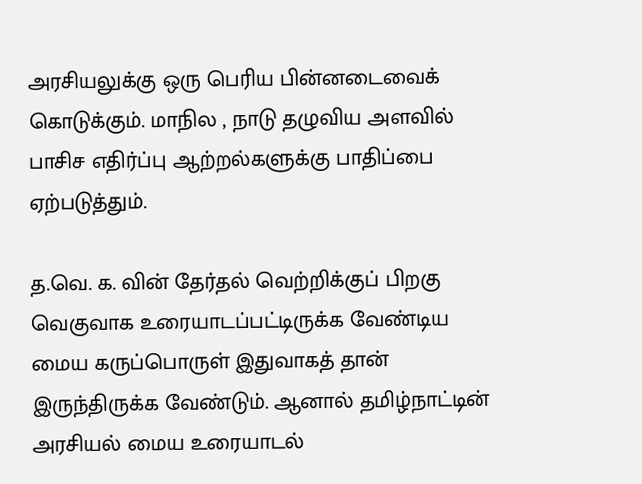அரசியலுக்கு ஒரு பெரிய பின்னடைவைக் கொடுக்கும். மாநில , நாடு தழுவிய அளவில் பாசிச எதிர்ப்பு ஆற்றல்களுக்கு பாதிப்பை ஏற்படுத்தும்.

த.வெ. க. வின் தேர்தல் வெற்றிக்குப் பிறகு வெகுவாக உரையாடப்பட்டிருக்க வேண்டிய மைய கருப்பொருள் இதுவாகத் தான் இருந்திருக்க வேண்டும். ஆனால் தமிழ்நாட்டின் அரசியல் மைய உரையாடல்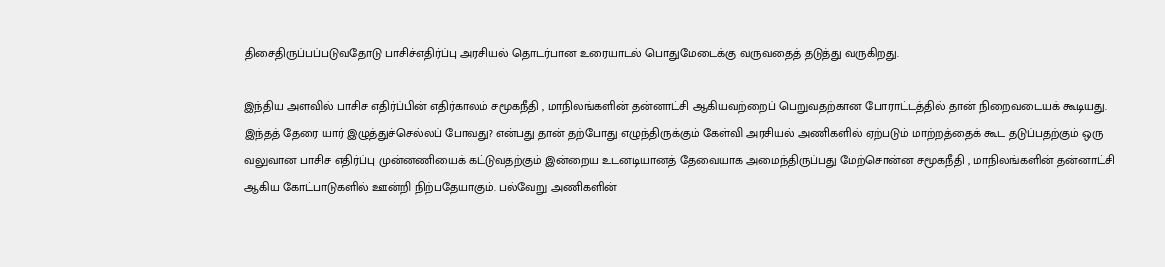திசைதிருப்பப்படுவதோடு பாசிச்எதிர்ப்பு அரசியல் தொடர்பான உரையாடல் பொதுமேடைக்கு வருவதைத் தடுத்து வருகிறது.

இந்திய அளவில் பாசிச எதிர்ப்பின் எதிர்காலம் சமூகநீதி , மாநிலங்களின் தன்னாட்சி ஆகியவற்றைப் பெறுவதற்கான போராட்டத்தில் தான் நிறைவடையக் கூடியது. இந்தத் தேரை யார் இழுத்துச்செல்லப் போவது? என்பது தான் தற்போது எழுந்திருக்கும் கேள்வி அரசியல் அணிகளில் ஏற்படும் மாற்றத்தைக் கூட தடுப்பதற்கும் ஒரு வலுவான பாசிச எதிர்ப்பு முன்னணியைக் கட்டுவதற்கும் இன்றைய உடனடியானத் தேவையாக அமைந்திருப்பது மேற்சொன்ன சமூகநீதி , மாநிலங்களின் தன்னாட்சி ஆகிய கோட்பாடுகளில் ஊன்றி நிற்பதேயாகும். பல்வேறு அணிகளின்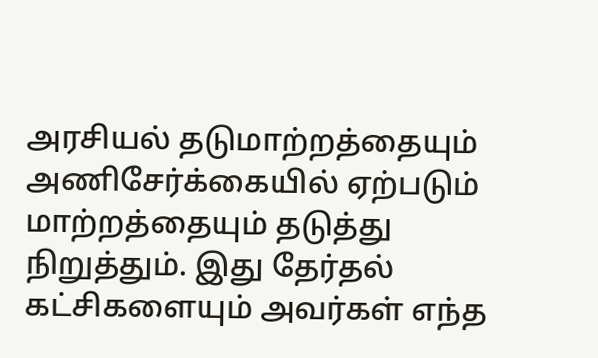அரசியல் தடுமாற்றத்தையும் அணிசேர்க்கையில் ஏற்படும் மாற்றத்தையும் தடுத்து நிறுத்தும். இது தேர்தல் கட்சிகளையும் அவர்கள் எந்த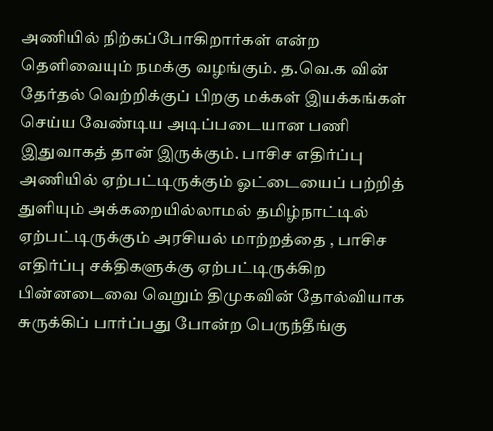அணியில் நிற்கப்போகிறார்கள் என்ற தெளிவையும் நமக்கு வழங்கும். த.வெ.க வின் தேர்தல் வெற்றிக்குப் பிறகு மக்கள் இயக்கங்கள் செய்ய வேண்டிய அடிப்படையான பணி இதுவாகத் தான் இருக்கும். பாசிச எதிர்ப்பு அணியில் ஏற்பட்டிருக்கும் ஓட்டையைப் பற்றித் துளியும் அக்கறையில்லாமல் தமிழ்நாட்டில் ஏற்பட்டிருக்கும் அரசியல் மாற்றத்தை , பாசிச எதிர்ப்பு சக்திகளுக்கு ஏற்பட்டிருக்கிற பின்னடைவை வெறும் திமுகவின் தோல்வியாக சுருக்கிப் பார்ப்பது போன்ற பெருந்தீங்கு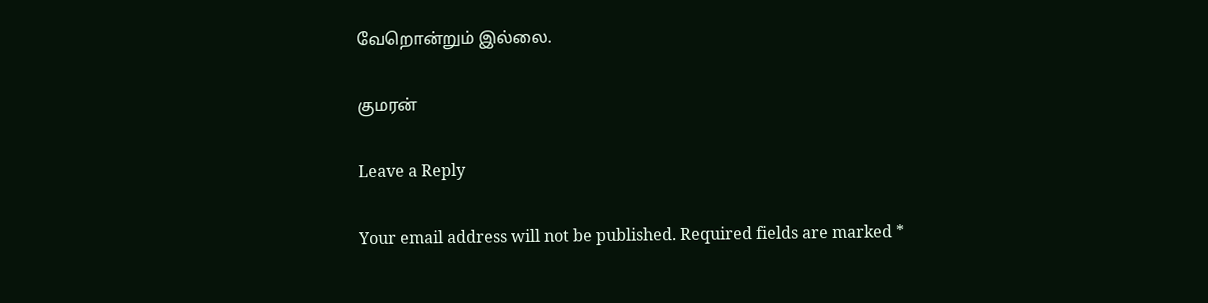வேறொன்றும் இல்லை.

குமரன்

Leave a Reply

Your email address will not be published. Required fields are marked *